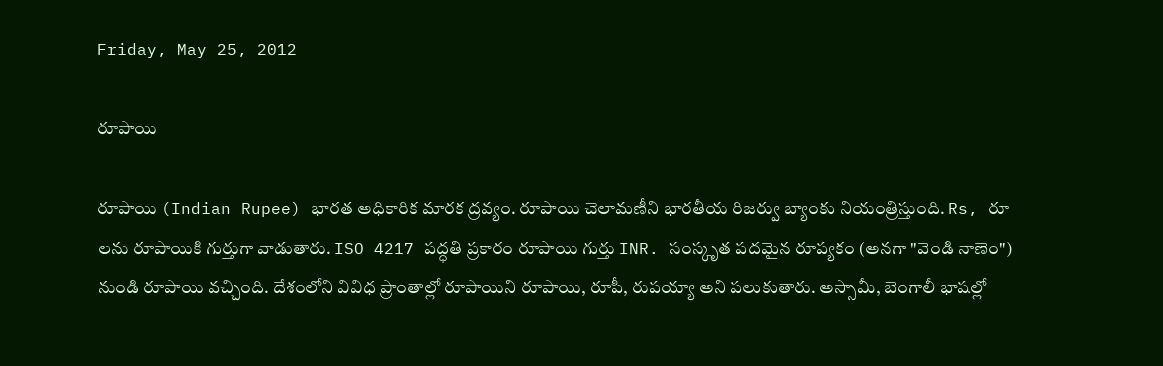Friday, May 25, 2012

రూపాయి

రూపాయి (Indian Rupee) భారత అధికారిక మారక ద్రవ్యం. రూపాయి చెలామణీని భారతీయ రిజర్వు బ్యాంకు నియంత్రిస్తుంది. Rs, రూ లను రూపాయికి గుర్తుగా వాడుతారు. ISO 4217 పద్ధతి ప్రకారం రూపాయి గుర్తు INR. సంస్కృత పదమైన రూప్యకం (అనగా "వెండి నాణెం") నుండి రూపాయి వచ్చింది. దేశంలోని వివిధ ప్రాంతాల్లో రూపాయిని రూపాయి, రూపీ, రుపయ్యా అని పలుకుతారు. అస్సామీ, బెంగాలీ భాషల్లో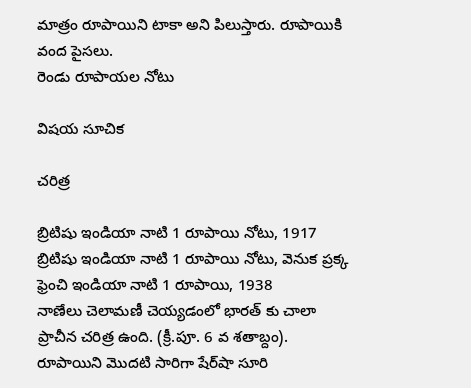మాత్రం రూపాయిని టాకా అని పిలుస్తారు. రూపాయికి వంద పైసలు.
రెండు రూపాయల నోటు

విషయ సూచిక

చరిత్ర

బ్రిటిషు ఇండియా నాటి 1 రూపాయి నోటు, 1917
బ్రిటిషు ఇండియా నాటి 1 రూపాయి నోటు, వెనుక ప్రక్క
ఫ్రెంచి ఇండియా నాటి 1 రూపాయి, 1938
నాణేలు చెలామణీ చెయ్యడంలో భారత్ కు చాలా ప్రాచీన చరిత్ర ఉంది. (క్రీ.పూ. 6 వ శతాబ్దం). రూపాయిని మొదటి సారిగా షేర్‌షా సూరి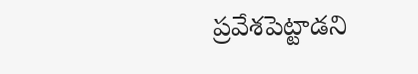ప్రవేశపెట్టాడని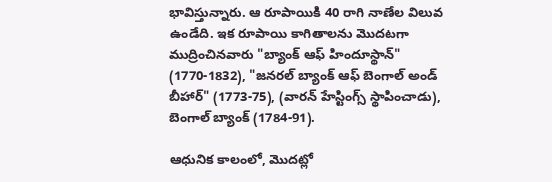భావిస్తున్నారు. ఆ రూపాయికి 40 రాగి నాణేల విలువ ఉండేది. ఇక రూపాయి కాగితాలను మొదటగా ముద్రించినవారు "బ్యాంక్ ఆఫ్ హిందూస్థాన్" (1770-1832), "జనరల్ బ్యాంక్ ఆఫ్ బెంగాల్ అండ్ బీహార్" (1773-75), (వారన్ హేస్టింగ్స్ స్థాపించాడు), బెంగాల్ బ్యాంక్ (1784-91).

ఆధునిక కాలంలో, మొదట్లో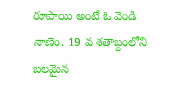రూపాయి అంటే ఓ వెండి నాణెం. 19 వ శతాబ్దంలోని బలమైన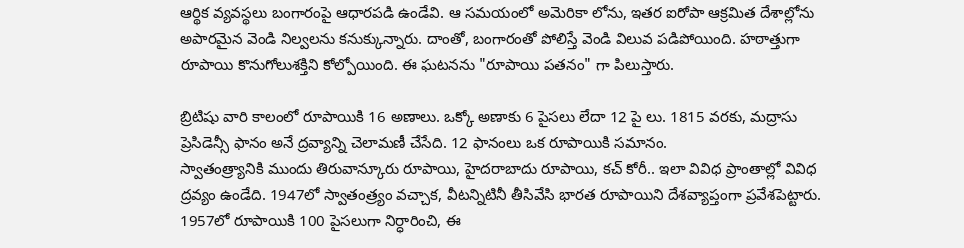ఆర్థిక వ్యవస్థలు బంగారంపై ఆధారపడి ఉండేవి. ఆ సమయంలో అమెరికా లోను, ఇతర ఐరోపా ఆక్రమిత దేశాల్లోను అపారమైన వెండి నిల్వలను కనుక్కున్నారు. దాంతో, బంగారంతో పోలిస్తే వెండి విలువ పడిపోయింది. హఠాత్తుగా రూపాయి కొనుగోలుశక్తిని కోల్పోయింది. ఈ ఘటనను "రూపాయి పతనం" గా పిలుస్తారు.

బ్రిటిషు వారి కాలంలో రూపాయికి 16 అణాలు. ఒక్కో అణాకు 6 పైసలు లేదా 12 పై లు. 1815 వరకు, మద్రాసు ప్రెసిడెన్సీ ఫానం అనే ద్రవ్యాన్ని చెలామణీ చేసేది. 12 ఫానంలు ఒక రూపాయికి సమానం.
స్వాతంత్ర్యానికి ముందు తిరువాన్కూరు రూపాయి, హైదరాబాదు రూపాయి, కచ్ కోరీ.. ఇలా వివిధ ప్రాంతాల్లో వివిధ ద్రవ్యం ఉండేది. 1947లో స్వాతంత్ర్యం వచ్చాక, వీటన్నిటినీ తీసివేసి భారత రూపాయిని దేశవ్యాప్తంగా ప్రవేశపెట్టారు.
1957లో రూపాయికి 100 పైసలుగా నిర్ధారించి, ఈ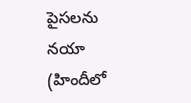పైసలను నయా (హిందీలో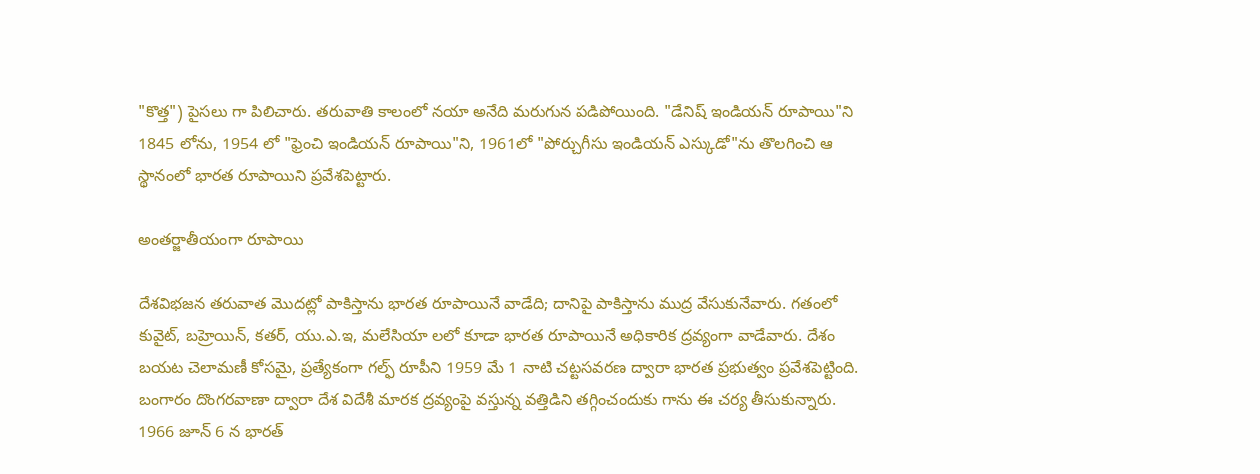"కొత్త") పైసలు గా పిలిచారు. తరువాతి కాలంలో నయా అనేది మరుగున పడిపోయింది. "డేనిష్ ఇండియన్ రూపాయి"ని 1845 లోను, 1954 లో "ఫ్రెంచి ఇండియన్ రూపాయి"ని, 1961లో "పోర్చుగీసు ఇండియన్ ఎస్కుడో"ను తొలగించి ఆ స్థానంలో భారత రూపాయిని ప్రవేశపెట్టారు.

అంతర్జాతీయంగా రూపాయి

దేశవిభజన తరువాత మొదట్లో పాకిస్తాను భారత రూపాయినే వాడేది; దానిపై పాకిస్తాను ముద్ర వేసుకునేవారు. గతంలో కువైట్, బహ్రెయిన్, కతర్, యు.ఎ.ఇ, మలేసియా లలో కూడా భారత రూపాయినే అధికారిక ద్రవ్యంగా వాడేవారు. దేశం బయట చెలామణీ కోసమై, ప్రత్యేకంగా గల్ఫ్ రూపీని 1959 మే 1 నాటి చట్టసవరణ ద్వారా భారత ప్రభుత్వం ప్రవేశపెట్టింది. బంగారం దొంగరవాణా ద్వారా దేశ విదేశీ మారక ద్రవ్యంపై వస్తున్న వత్తిడిని తగ్గించందుకు గాను ఈ చర్య తీసుకున్నారు. 1966 జూన్ 6 న భారత్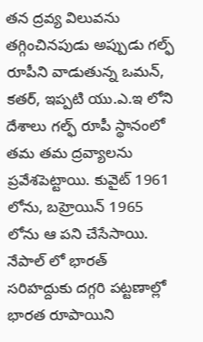తన ద్రవ్య విలువను తగ్గించినపుడు అప్పుడు గల్ఫ్ రూపీని వాడుతున్న ఒమన్, కతర్, ఇప్పటి యు.ఎ.ఇ లోని దేశాలు గల్ఫ్ రూపీ స్థానంలో తమ తమ ద్రవ్యాలను ప్రవేశపెట్టాయి. కువైట్ 1961 లోను, బహ్రెయిన్ 1965 లోను ఆ పని చేసేసాయి.
నేపాల్ లో భారత్ సరిహద్దుకు దగ్గరి పట్టణాల్లో భారత రూపాయిని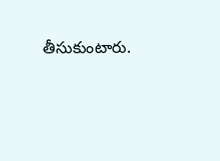తీసుకుంటారు.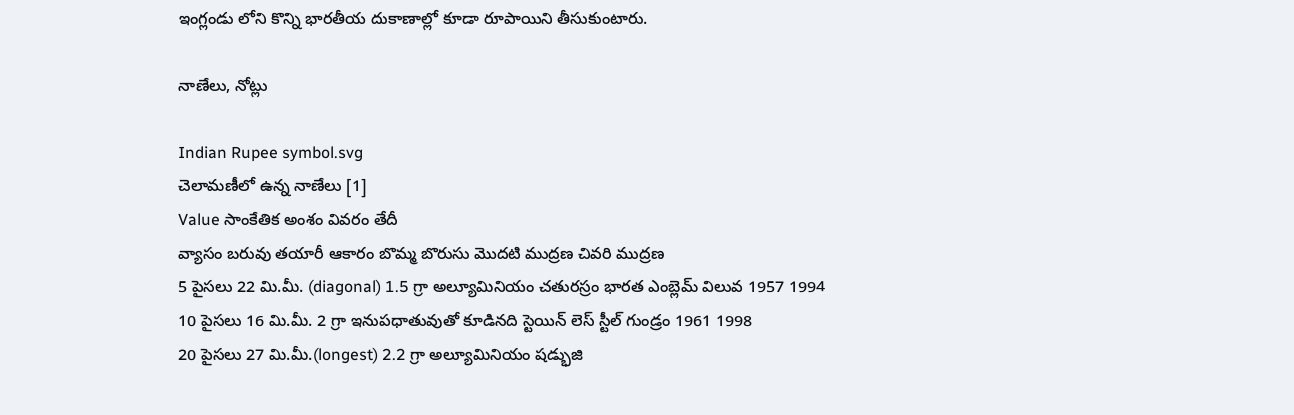ఇంగ్లండు లోని కొన్ని భారతీయ దుకాణాల్లో కూడా రూపాయిని తీసుకుంటారు.

నాణేలు, నోట్లు

Indian Rupee symbol.svg
చెలామణీలో ఉన్న నాణేలు [1]
Value సాంకేతిక అంశం వివరం తేదీ
వ్యాసం బరువు తయారీ ఆకారం బొమ్మ బొరుసు మొదటి ముద్రణ చివరి ముద్రణ
5 పైసలు 22 మి.మీ. (diagonal) 1.5 గ్రా అల్యూమినియం చతురస్రం భారత ఎంబ్లెమ్ విలువ 1957 1994
10 పైసలు 16 మి.మీ. 2 గ్రా ఇనుపధాతువుతో కూడినది స్టెయిన్ లెస్ స్టీల్ గుండ్రం 1961 1998
20 పైసలు 27 మి.మీ.(longest) 2.2 గ్రా అల్యూమినియం షడ్భుజి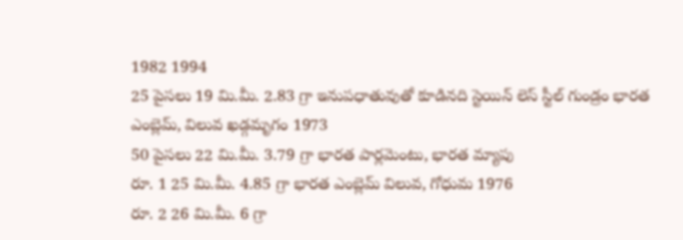1982 1994
25 పైసలు 19 మి.మీ. 2.83 గ్రా ఇనుపధాతువుతో కూడినది స్టెయిన్ లెస్ స్టీల్ గుండ్రం భారత ఎంబ్లెమ్, విలువ ఖడ్గమృగం 1973
50 పైసలు 22 మి.మీ. 3.79 గ్రా భారత పార్లమెంటు, భారత మ్యాపు
రూ. 1 25 మి.మీ. 4.85 గ్రా భారత ఎంబ్లెమ్ విలువ, గోధుమ 1976
రూ. 2 26 మి.మీ. 6 గ్రా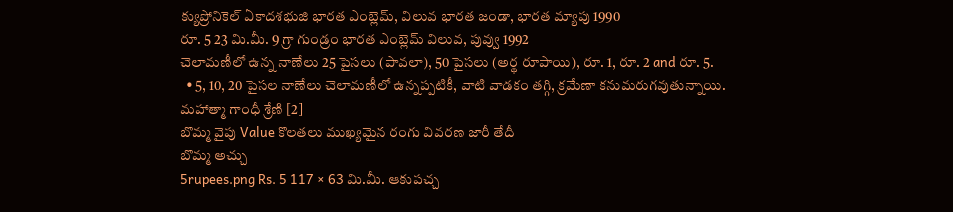క్యుప్రోనికెల్ ఏకాదశభుజి భారత ఎంబ్లెమ్, విలువ భారత జండా, భారత మ్యాపు 1990
రూ. 5 23 మి.మీ. 9 గ్రా గుండ్రం భారత ఎంబ్లెమ్ విలువ, పువ్వు 1992
చెలామణీలో ఉన్న నాణేలు 25 పైసలు (పావలా), 50 పైసలు (అర్థ రూపాయి), రూ. 1, రూ. 2 and రూ. 5.
  • 5, 10, 20 పైసల నాణేలు చెలామణీలో ఉన్నప్పటికీ, వాటి వాడకం తగ్గి, క్రమేణా కనుమరుగవుతున్నాయి.
మహాత్మా గాంధీ శ్రేణి [2]
బొమ్మ వైపు Value కొలతలు ముఖ్యమైన రంగు వివరణ జారీ తేదీ
బొమ్మ అచ్చు
5rupees.png Rs. 5 117 × 63 మి.మీ. ఆకుపచ్చ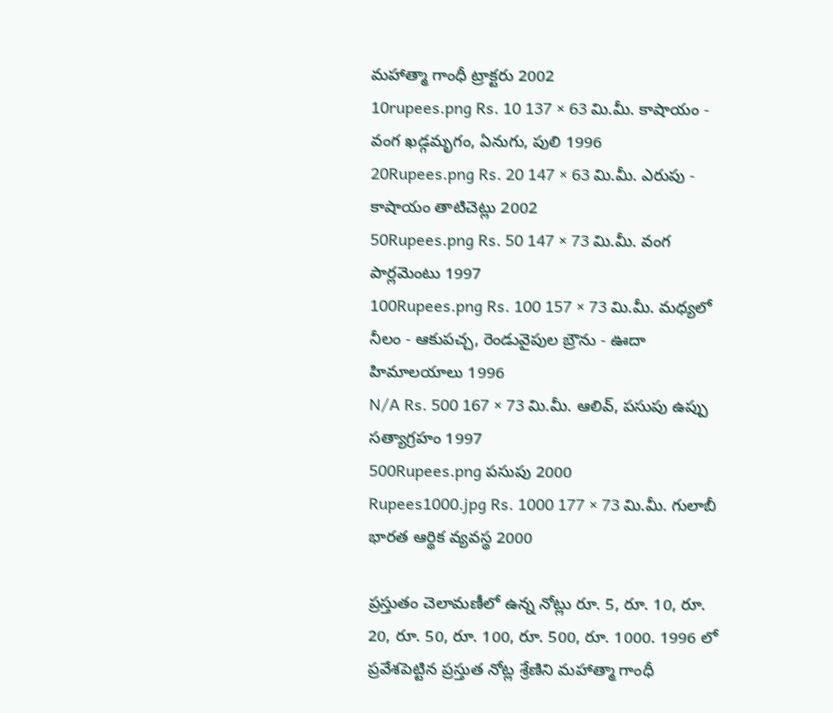మహాత్మా గాంధీ ట్రాక్టరు 2002
10rupees.png Rs. 10 137 × 63 మి.మీ. కాషాయం - వంగ ఖడ్గమృగం, ఏనుగు, పులి 1996
20Rupees.png Rs. 20 147 × 63 మి.మీ. ఎరుపు - కాషాయం తాటిచెట్లు 2002
50Rupees.png Rs. 50 147 × 73 మి.మీ. వంగ పార్లమెంటు 1997
100Rupees.png Rs. 100 157 × 73 మి.మీ. మధ్యలో నీలం - ఆకుపచ్చ, రెండువైపుల బ్రౌను - ఊదా హిమాలయాలు 1996
N/A Rs. 500 167 × 73 మి.మీ. ఆలివ్, పసుపు ఉప్పు సత్యాగ్రహం 1997
500Rupees.png పసుపు 2000
Rupees1000.jpg Rs. 1000 177 × 73 మి.మీ. గులాబీ భారత ఆర్థిక వ్యవస్థ 2000

ప్రస్తుతం చెలామణీలో ఉన్న నోట్లు రూ. 5, రూ. 10, రూ. 20, రూ. 50, రూ. 100, రూ. 500, రూ. 1000. 1996 లో ప్రవేశపెట్టిన ప్రస్తుత నోట్ల శ్రేణిని మహాత్మా గాంధీ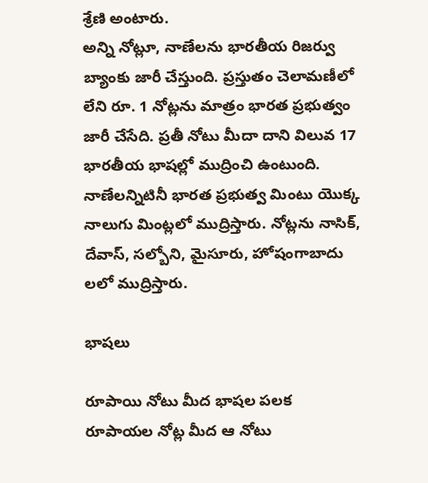శ్రేణి అంటారు.
అన్ని నోట్లూ, నాణేలను భారతీయ రిజర్వు బ్యాంకు జారీ చేస్తుంది. ప్రస్తుతం చెలామణీలో లేని రూ. 1 నోట్లను మాత్రం భారత ప్రభుత్వం జారీ చేసేది. ప్రతీ నోటు మీదా దాని విలువ 17 భారతీయ భాషల్లో ముద్రించి ఉంటుంది.
నాణేలన్నిటినీ భారత ప్రభుత్వ మింటు యొక్క నాలుగు మింట్లలో ముద్రిస్తారు. నోట్లను నాసిక్, దేవాస్, సల్బోని, మైసూరు, హోషంగాబాదు లలో ముద్రిస్తారు.

భాషలు

రూపాయి నోటు మీద భాషల పలక
రూపాయల నోట్ల మీద ఆ నోటు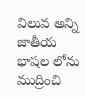విలువ అన్ని జాతీయ భాషల లోను ముద్రించి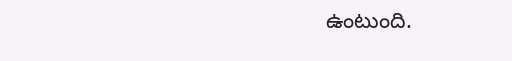ఉంటుంది.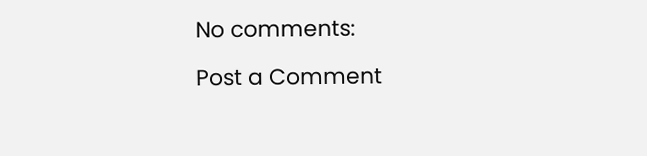No comments:

Post a Comment